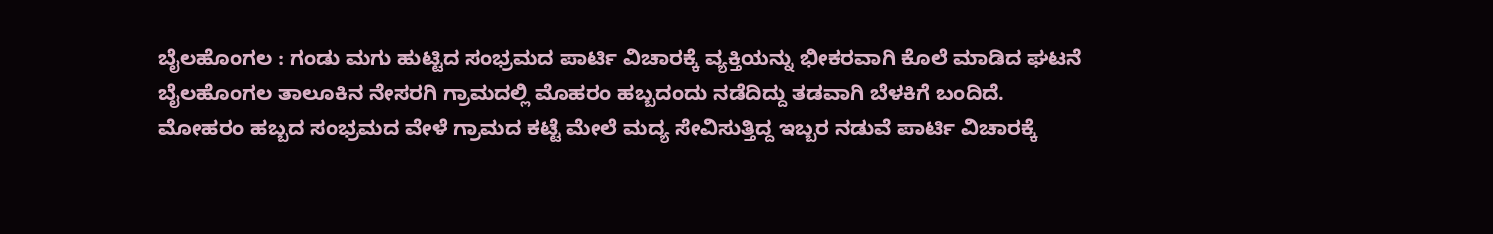ಬೈಲಹೊಂಗಲ : ಗಂಡು ಮಗು ಹುಟ್ಟಿದ ಸಂಭ್ರಮದ ಪಾರ್ಟಿ ವಿಚಾರಕ್ಕೆ ವ್ಯಕ್ತಿಯನ್ನು ಭೀಕರವಾಗಿ ಕೊಲೆ ಮಾಡಿದ ಘಟನೆ ಬೈಲಹೊಂಗಲ ತಾಲೂಕಿನ ನೇಸರಗಿ ಗ್ರಾಮದಲ್ಲಿ ಮೊಹರಂ ಹಬ್ಬದಂದು ನಡೆದಿದ್ದು ತಡವಾಗಿ ಬೆಳಕಿಗೆ ಬಂದಿದೆ.
ಮೋಹರಂ ಹಬ್ಬದ ಸಂಭ್ರಮದ ವೇಳೆ ಗ್ರಾಮದ ಕಟ್ಟೆ ಮೇಲೆ ಮದ್ಯ ಸೇವಿಸುತ್ತಿದ್ದ ಇಬ್ಬರ ನಡುವೆ ಪಾರ್ಟಿ ವಿಚಾರಕ್ಕೆ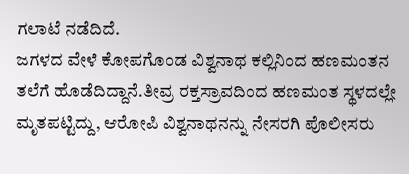ಗಲಾಟೆ ನಡೆದಿದೆ.
ಜಗಳದ ವೇಳೆ ಕೋಪಗೊಂಡ ವಿಶ್ವನಾಥ ಕಲ್ಲಿನಿಂದ ಹಣಮಂತನ ತಲೆಗೆ ಹೊಡೆದಿದ್ದಾನೆ.ತೀವ್ರ ರಕ್ತಸ್ರಾವದಿಂದ ಹಣಮಂತ ಸ್ಥಳದಲ್ಲೇ ಮೃತಪಟ್ಟಿದ್ದು, ಆರೋಪಿ ವಿಶ್ವನಾಥನನ್ನು ನೇಸರಗಿ ಪೊಲೀಸರು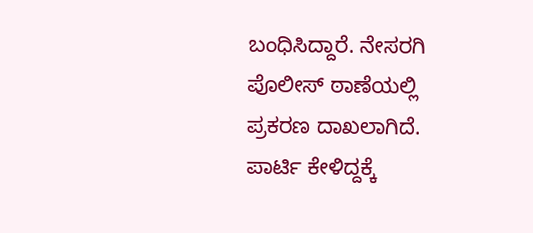ಬಂಧಿಸಿದ್ದಾರೆ. ನೇಸರಗಿ ಪೊಲೀಸ್ ಠಾಣೆಯಲ್ಲಿ ಪ್ರಕರಣ ದಾಖಲಾಗಿದೆ.
ಪಾರ್ಟಿ ಕೇಳಿದ್ದಕ್ಕೆ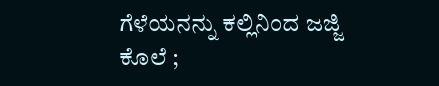ಗೆಳೆಯನನ್ನು ಕಲ್ಲಿನಿಂದ ಜಜ್ಜಿ ಕೊಲೆ ;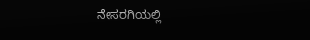ನೇಸರಗಿಯಲ್ಲಿ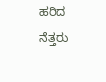ಹರಿದ ನೆತ್ತರು